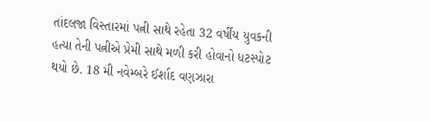તાંદલજા વિસ્તારમાં પત્ની સાથે રહેતા 32 વર્ષીય યુવકની હત્યા તેની પત્નીએ પ્રેમી સાથે મળી કરી હોવાનો ધટસ્પોટ થયો છે. 18 મી નવેમ્બરે ઈર્શાદ વણઝારા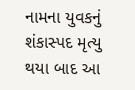નામના યુવકનું શંકાસ્પદ મૃત્યુ થયા બાદ આ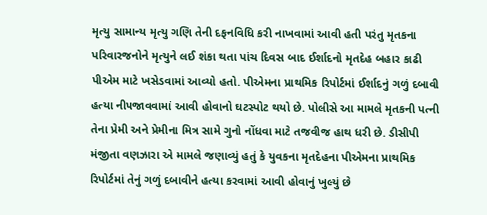મૃત્યુ સામાન્ય મૃત્યુ ગણિ તેની દફનવિધિ કરી નાખવામાં આવી હતી પરંતુ મૃતકના પરિવારજનોને મૃત્યુને લઈ શંકા થતા પાંચ દિવસ બાદ ઈર્શાદનો મૃતદેહ બહાર કાઢી પીએમ માટે ખસેડવામાં આવ્યો હતો. પીએમના પ્રાથમિક રિપોર્ટમાં ઈર્શાદનું ગળું દબાવી હત્યા ની૫જાવવામાં આવી હોવાનો ઘટસ્પોટ થયો છે. પોલીસે આ મામલે મૃતકની પત્ની તેના પ્રેમી અને પ્રેમીના મિત્ર સામે ગુનો નોંધવા માટે તજવીજ હાથ ધરી છે. ડીસીપી મંજીતા વણઝારા એ મામલે જણાવ્યું હતું કે યુવકના મૃતદેહના પીએમના પ્રાથમિક રિપોર્ટમાં તેનું ગળું દબાવીને હત્યા કરવામાં આવી હોવાનું ખુલ્યું છે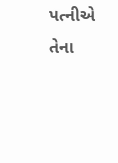પત્નીએ તેના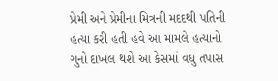પ્રેમી અને પ્રેમીના મિત્રની મદદથી પતિની હત્યા કરી હતી હવે આ મામલે હત્યાનો ગુનો દાખલ થશે આ કેસમાં વધુ તપાસ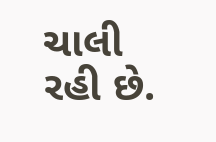ચાલી રહી છે.